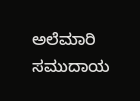ಅಲೆಮಾರಿ ಸಮುದಾಯ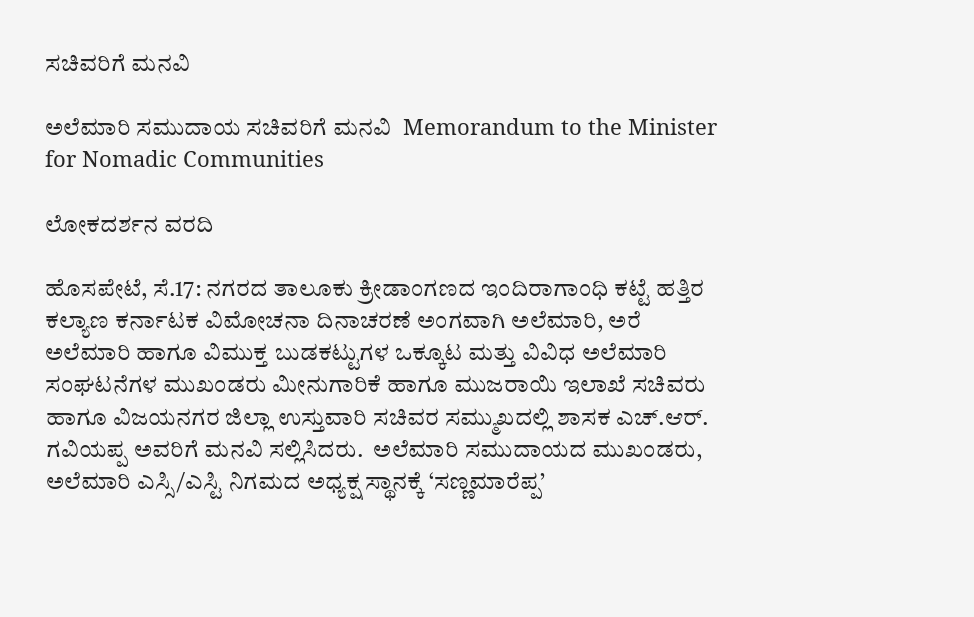ಸಚಿವರಿಗೆ ಮನವಿ

ಅಲೆಮಾರಿ ಸಮುದಾಯ ಸಚಿವರಿಗೆ ಮನವಿ  Memorandum to the Minister for Nomadic Communities

ಲೋಕದರ್ಶನ ವರದಿ

ಹೊಸಪೇಟೆ, ಸೆ.17: ನಗರದ ತಾಲೂಕು ಕ್ರೀಡಾಂಗಣದ ಇಂದಿರಾಗಾಂಧಿ ಕಟ್ಟೆ ಹತ್ತಿರ ಕಲ್ಯಾಣ ಕರ್ನಾಟಕ ವಿಮೋಚನಾ ದಿನಾಚರಣೆ ಅಂಗವಾಗಿ ಅಲೆಮಾರಿ, ಅರೆ ಅಲೆಮಾರಿ ಹಾಗೂ ವಿಮುಕ್ತ ಬುಡಕಟ್ಟುಗಳ ಒಕ್ಕೂಟ ಮತ್ತು ವಿವಿಧ ಅಲೆಮಾರಿ ಸಂಘಟನೆಗಳ ಮುಖಂಡರು ಮೀನುಗಾರಿಕೆ ಹಾಗೂ ಮುಜರಾಯಿ ಇಲಾಖೆ ಸಚಿವರು ಹಾಗೂ ವಿಜಯನಗರ ಜಿಲ್ಲಾ ಉಸ್ತುವಾರಿ ಸಚಿವರ ಸಮ್ಮುಖದಲ್ಲಿ ಶಾಸಕ ಎಚ್‌.ಆರ್‌. ಗವಿಯಪ್ಪ ಅವರಿಗೆ ಮನವಿ ಸಲ್ಲಿಸಿದರು.  ಅಲೆಮಾರಿ ಸಮುದಾಯದ ಮುಖಂಡರು, ಅಲೆಮಾರಿ ಎಸ್ಸಿ/ಎಸ್ಟಿ ನಿಗಮದ ಅಧ್ಯಕ್ಷ ಸ್ಥಾನಕ್ಕೆ ‘ಸಣ್ಣಮಾರೆಪ್ಪ’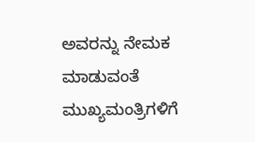ಅವರನ್ನು ನೇಮಕ ಮಾಡುವಂತೆ ಮುಖ್ಯಮಂತ್ರಿಗಳಿಗೆ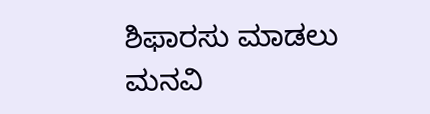ಶಿಫಾರಸು ಮಾಡಲು ಮನವಿ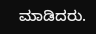ಮಾಡಿದರು.